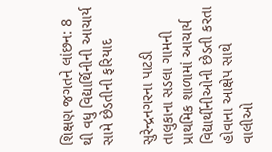શિક્ષણ જગતને લાંછન: 8 થી વધુ વિદ્યાર્થિનીની આચાર્ય સામે છેડતીની ફરિયાદ

સુરેન્દ્રનગરના પાટડી તાલુકાના સડલા ગામની પ્રાથમિક શાળામાં આચાર્ય વિદ્યાર્થીનીઓની છેડતી કરતા હોવાના આક્ષેપ સાથે વાલીઓ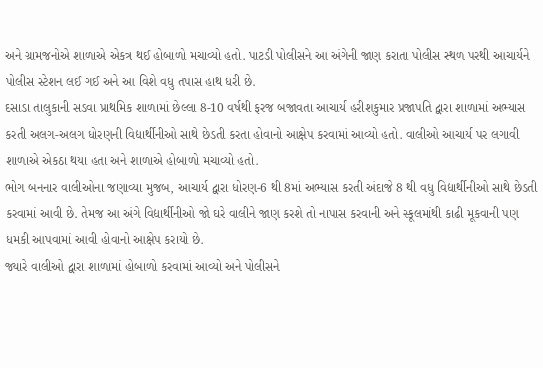અને ગ્રામજનોએ શાળાએ એકત્ર થઈ હોબાળો મચાવ્યો હતો. પાટડી પોલીસને આ અંગેની જાણ કરાતા પોલીસ સ્થળ પરથી આચાર્યને પોલીસ સ્ટેશન લઈ ગઈ અને આ વિશે વધુ તપાસ હાથ ધરી છે.
દસાડા તાલુકાની સડવા પ્રાથમિક શાળામાં છેલ્લા 8-10 વર્ષથી ફરજ બજાવતા આચાર્ય હરીશકુમાર પ્રજાપતિ દ્વારા શાળામાં અભ્યાસ કરતી અલગ-અલગ ધોરણની વિદ્યાર્થીનીઓ સાથે છેડતી કરતા હોવાનો આક્ષેપ કરવામાં આવ્યો હતો. વાલીઓ આચાર્ય પર લગાવી શાળાએ એકઠા થયા હતા અને શાળાએ હોબાળો મચાવ્યો હતો.
ભોગ બનનાર વાલીઓના જણાવ્યા મુજબ, આચાર્ય દ્વારા ધોરણ-6 થી 8માં અભ્યાસ કરતી અંદાજે 8 થી વધુ વિદ્યાર્થીનીઓ સાથે છેડતી કરવામાં આવી છે. તેમજ આ અંગે વિદ્યાર્થીનીઓ જો ઘરે વાલીને જાણ કરશે તો નાપાસ કરવાની અને સ્કૂલમાંથી કાઢી મૂકવાની પણ ધમકી આપવામાં આવી હોવાનો આક્ષેપ કરાયો છે.
જ્યારે વાલીઓ દ્વારા શાળામાં હોબાળો કરવામાં આવ્યો અને પોલીસને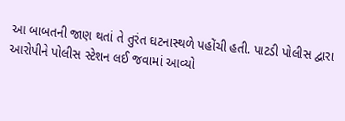આ બાબતની જાણ થતાં તે તુરંત ઘટનાસ્થળે પહોંચી હતી. પાટડી પોલીસ દ્વારા આરોપીને પોલીસ સ્ટેશન લઈ જવામાં આવ્યો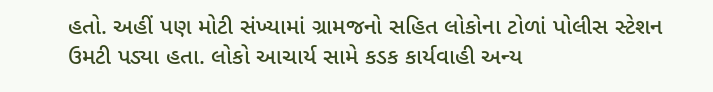હતો. અહીં પણ મોટી સંખ્યામાં ગ્રામજનો સહિત લોકોના ટોળાં પોલીસ સ્ટેશન ઉમટી પડ્યા હતા. લોકો આચાર્ય સામે કડક કાર્યવાહી અન્ય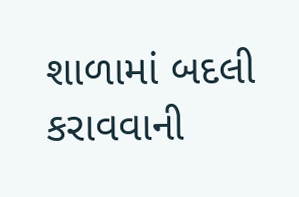શાળામાં બદલી કરાવવાની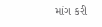માંગ કરી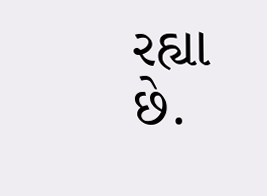રહ્યા છે.